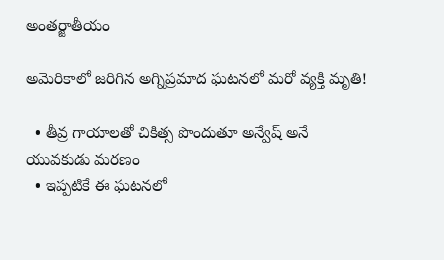అంతర్జాతీయం

అమెరికాలో జరిగిన అగ్నిప్రమాద ఘటనలో మరో వ్యక్తి మృతి!

  • తీవ్ర గాయాలతో చికిత్స పొందుతూ అన్వేష్ అనే యువకుడు మరణం
  • ఇప్పటికే ఈ ఘటనలో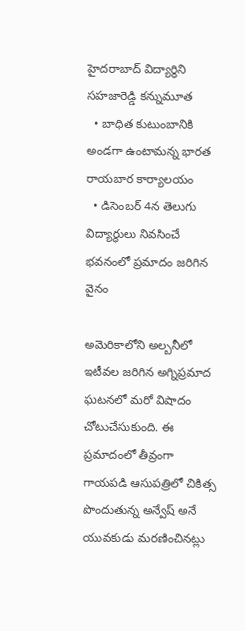హైదరాబాద్ విద్యార్థిని సహజారెడ్డి కన్నుమూత
  • బాధిత కుటుంబానికి అండగా ఉంటామన్న భారత రాయబార కార్యాలయం
  • డిసెంబర్ 4న తెలుగు విద్యార్థులు నివసించే భవనంలో ప్రమాదం జరిగిన వైనం

అమెరికాలోని అల్బనీలో ఇటీవల జరిగిన అగ్నిప్రమాద ఘటనలో మరో విషాదం చోటుచేసుకుంది. ఈ ప్రమాదంలో తీవ్రంగా గాయపడి ఆసుపత్రిలో చికిత్స పొందుతున్న అన్వేష్ అనే యువకుడు మరణించినట్లు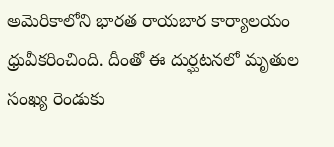అమెరికాలోని భారత రాయబార కార్యాలయం ధ్రువీకరించింది. దీంతో ఈ దుర్ఘటనలో మృతుల సంఖ్య రెండుకు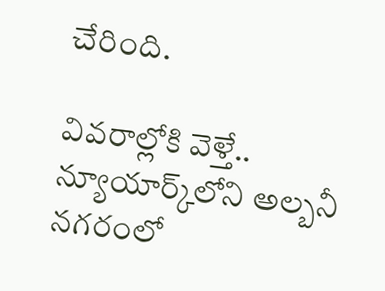చేరింది.

వివరాల్లోకి వెళ్తే.. న్యూయార్క్‌లోని అల్బనీ నగరంలో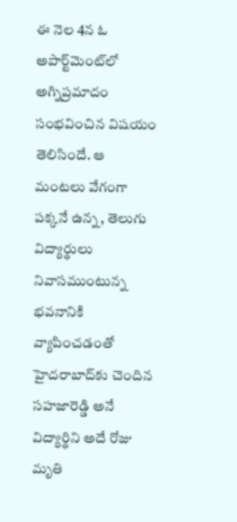ఈ నెల 4న ఓ అపార్ట్‌మెంట్‌లో అగ్నిప్రమాదం సంభవించిన విషయం తెలిసిందే. ఆ మంటలు వేగంగా పక్కనే ఉన్న, తెలుగు విద్యార్థులు నివాసముంటున్న భవనానికి వ్యాపించడంతో హైదరాబాద్‌కు చెందిన సహజారెడ్డి అనే విద్యార్థిని అదే రోజు మృతి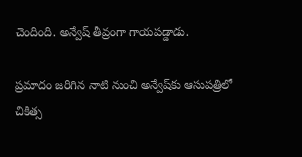చెందింది. అన్వేష్ తీవ్రంగా గాయపడ్డాడు.

ప్రమాదం జరిగిన నాటి నుంచి అన్వేష్‌కు ఆసుపత్రిలో చికిత్స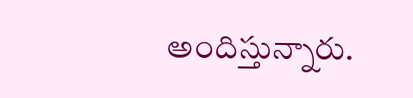అందిస్తున్నారు.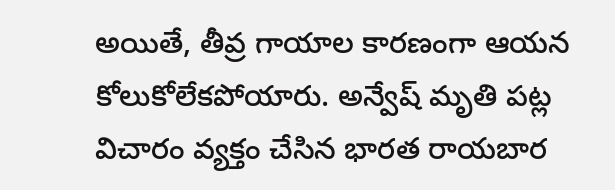అయితే, తీవ్ర గాయాల కారణంగా ఆయన కోలుకోలేకపోయారు. అన్వేష్ మృతి పట్ల విచారం వ్యక్తం చేసిన భారత రాయబార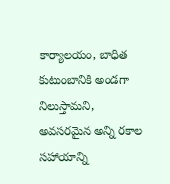కార్యాలయం, బాధిత కుటుంబానికి అండగా నిలుస్తామని, అవసరమైన అన్ని రకాల సహాయాన్ని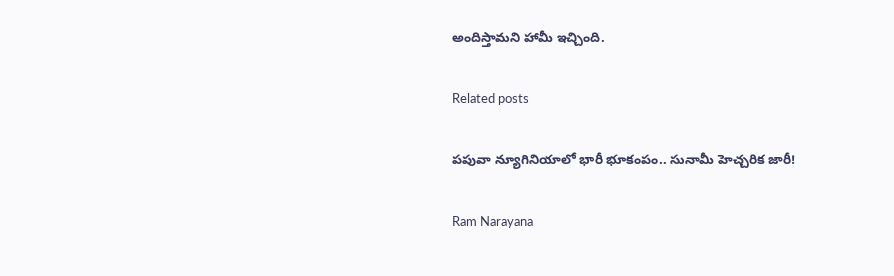అందిస్తామని హామీ ఇచ్చింది.

Related posts

పపువా న్యూగినియాలో భారీ భూకంపం.. సునామీ హెచ్చరిక జారీ!

Ram Narayana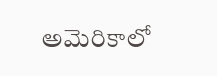అమెరికాలో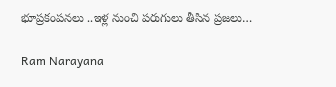భూప్రకంపనలు ..ఇళ్ల నుంచి పరుగులు తీసిన ప్రజలు…

Ram Narayana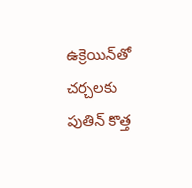ఉక్రెయిన్‌తో చర్చలకు పుతిన్ కొత్త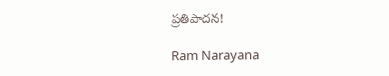ప్రతిపాదన!

Ram Narayana